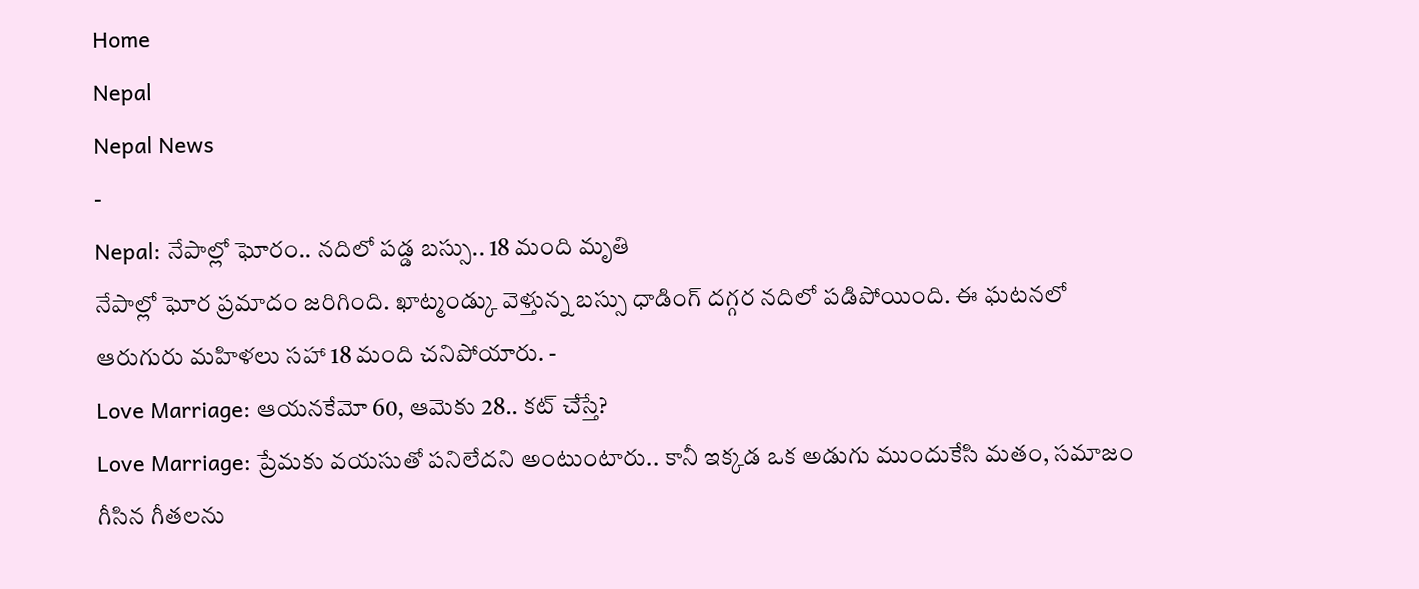Home
Nepal
Nepal News
-
Nepal: నేపాల్లో ఘోరం.. నదిలో పడ్డ బస్సు.. 18 మంది మృతి
నేపాల్లో ఘోర ప్రమాదం జరిగింది. ఖాట్మండ్కు వెళ్తున్న బస్సు ధాడింగ్ దగ్గర నదిలో పడిపోయింది. ఈ ఘటనలో ఆరుగురు మహిళలు సహా 18 మంది చనిపోయారు. -
Love Marriage: ఆయనకేమో 60, ఆమెకు 28.. కట్ చేస్తే?
Love Marriage: ప్రేమకు వయసుతో పనిలేదని అంటుంటారు.. కానీ ఇక్కడ ఒక అడుగు ముందుకేసి మతం, సమాజం గీసిన గీతలను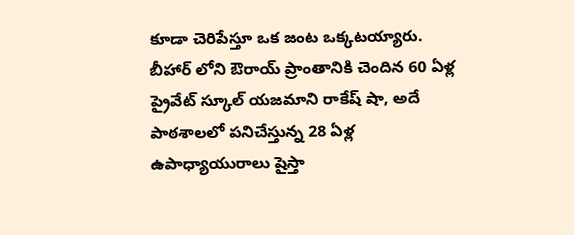కూడా చెరిపేస్తూ ఒక జంట ఒక్కటయ్యారు. బీహార్ లోని ఔరాయ్ ప్రాంతానికి చెందిన 60 ఏళ్ల ప్రైవేట్ స్కూల్ యజమాని రాకేష్ షా, అదే పాఠశాలలో పనిచేస్తున్న 28 ఏళ్ల ఉపాధ్యాయురాలు షైస్తా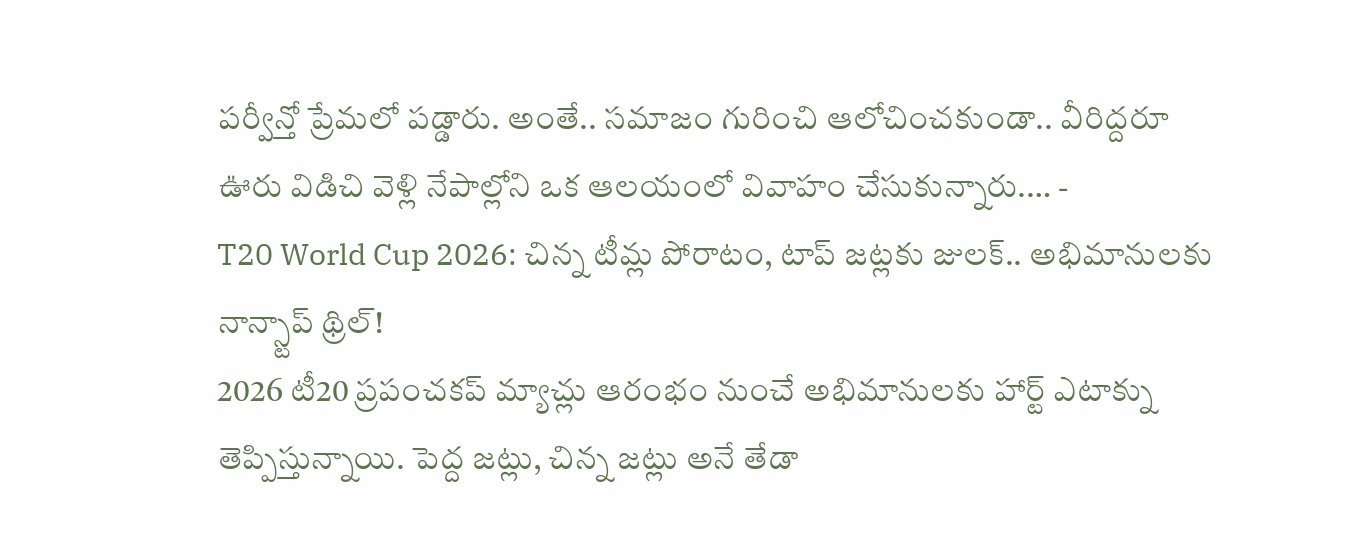పర్వీన్తో ప్రేమలో పడ్డారు. అంతే.. సమాజం గురించి ఆలోచించకుండా.. వీరిద్దరూ ఊరు విడిచి వెళ్లి నేపాల్లోని ఒక ఆలయంలో వివాహం చేసుకున్నారు.… -
T20 World Cup 2026: చిన్న టీమ్ల పోరాటం, టాప్ జట్లకు జులక్.. అభిమానులకు నాన్స్టాప్ థ్రిల్!
2026 టీ20 ప్రపంచకప్ మ్యాచ్లు ఆరంభం నుంచే అభిమానులకు హార్ట్ ఎటాక్ను తెప్పిస్తున్నాయి. పెద్ద జట్లు, చిన్న జట్లు అనే తేడా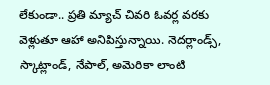లేకుండా.. ప్రతి మ్యాచ్ చివరి ఓవర్ల వరకు వెళ్లుతూ ఆహా అనిపిస్తున్నాయి. నెదర్లాండ్స్, స్కాట్లాండ్, నేపాల్, అమెరికా లాంటి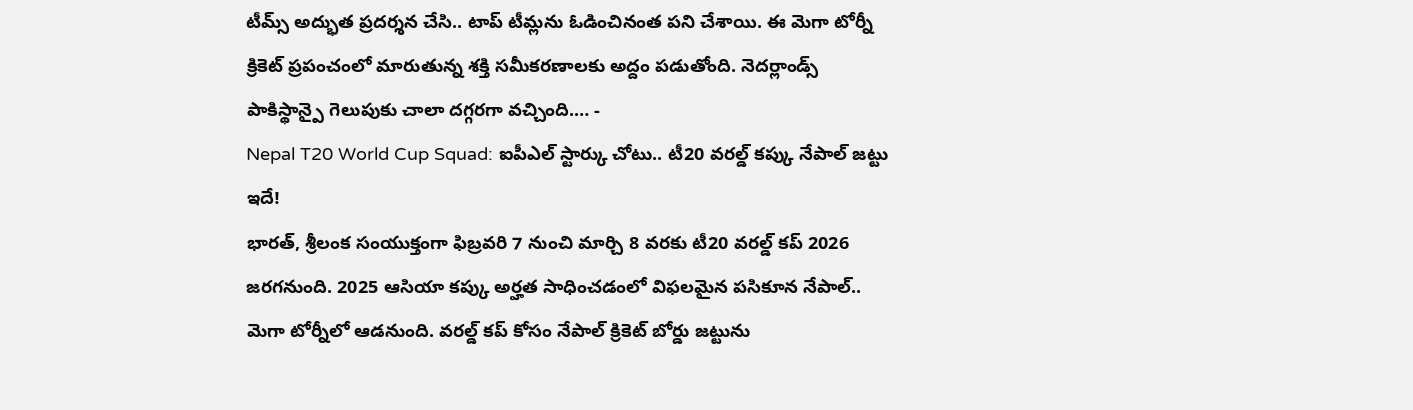టీమ్స్ అద్భుత ప్రదర్శన చేసి.. టాప్ టీమ్లను ఓడించినంత పని చేశాయి. ఈ మెగా టోర్నీ క్రికెట్ ప్రపంచంలో మారుతున్న శక్తి సమీకరణాలకు అద్దం పడుతోంది. నెదర్లాండ్స్ పాకిస్థాన్పై గెలుపుకు చాలా దగ్గరగా వచ్చింది.… -
Nepal T20 World Cup Squad: ఐపీఎల్ స్టార్కు చోటు.. టీ20 వరల్డ్ కప్కు నేపాల్ జట్టు ఇదే!
భారత్, శ్రీలంక సంయుక్తంగా ఫిబ్రవరి 7 నుంచి మార్చి 8 వరకు టీ20 వరల్డ్ కప్ 2026 జరగనుంది. 2025 ఆసియా కప్కు అర్హత సాధించడంలో విఫలమైన పసికూన నేపాల్.. మెగా టోర్నీలో ఆడనుంది. వరల్డ్ కప్ కోసం నేపాల్ క్రికెట్ బోర్డు జట్టును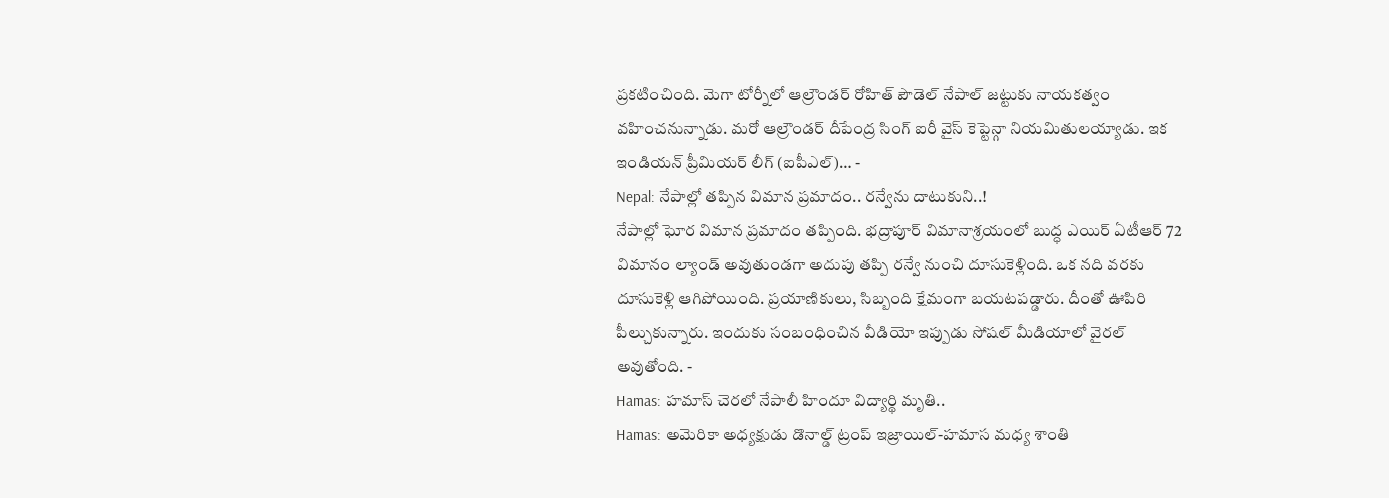ప్రకటించింది. మెగా టోర్నీలో ఆల్రౌండర్ రోహిత్ పౌడెల్ నేపాల్ జట్టుకు నాయకత్వం వహించనున్నాడు. మరో ఆల్రౌండర్ దీపేంద్ర సింగ్ ఐరీ వైస్ కెప్టెన్గా నియమితులయ్యాడు. ఇక ఇండియన్ ప్రీమియర్ లీగ్ (ఐపీఎల్)… -
Nepal: నేపాల్లో తప్పిన విమాన ప్రమాదం.. రన్వేను దాటుకుని..!
నేపాల్లో ఘోర విమాన ప్రమాదం తప్పింది. భద్రాపూర్ విమానాశ్రయంలో బుద్ధ ఎయిర్ ఏటీఆర్ 72 విమానం ల్యాండ్ అవుతుండగా అదుపు తప్పి రన్వే నుంచి దూసుకెళ్లింది. ఒక నది వరకు దూసుకెళ్లి ఆగిపోయింది. ప్రయాణికులు, సిబ్బంది క్షేమంగా బయటపడ్డారు. దీంతో ఊపిరి పీల్చుకున్నారు. ఇందుకు సంబంధించిన వీడియో ఇప్పుడు సోషల్ మీడియాలో వైరల్ అవుతోంది. -
Hamas: హమాస్ చెరలో నేపాలీ హిందూ విద్యార్థి మృతి..
Hamas: అమెరికా అధ్యక్షుడు డొనాల్డ్ ట్రంప్ ఇజ్రాయిల్-హమాస మధ్య శాంతి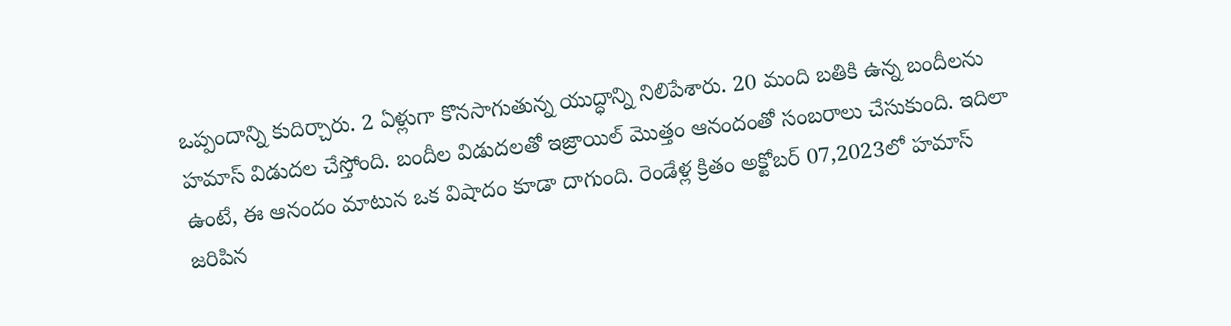ఒప్పందాన్ని కుదిర్చారు. 2 ఏళ్లుగా కొనసాగుతున్న యుద్ధాన్ని నిలిపేశారు. 20 మంది బతికి ఉన్న బందీలను హమాస్ విడుదల చేస్తోంది. బందీల విడుదలతో ఇజ్రాయిల్ మొత్తం ఆనందంతో సంబరాలు చేసుకుంది. ఇదిలా ఉంటే, ఈ ఆనందం మాటున ఒక విషాదం కూడా దాగుంది. రెండేళ్ల క్రితం అక్టోబర్ 07,2023లో హమాస్ జరిపిన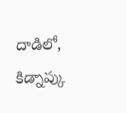దాడిలో, కిడ్నాప్కు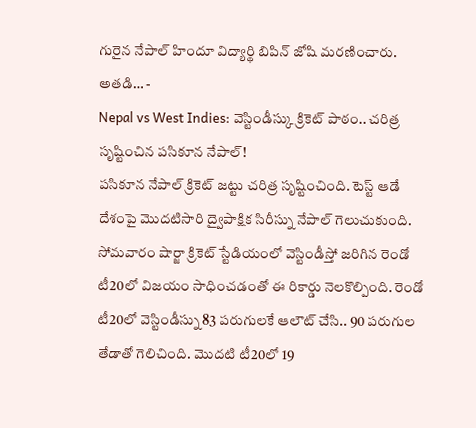గురైన నేపాల్ హిందూ విద్యార్థి బిపిన్ జోషి మరణించారు. అతడి… -
Nepal vs West Indies: వెస్టిండీస్కు క్రికెట్ పాఠం.. చరిత్ర సృష్టించిన పసికూన నేపాల్!
పసికూన నేపాల్ క్రికెట్ జట్టు చరిత్ర సృష్టించింది. టెస్ట్ ఆడే దేశంపై మొదటిసారి ద్వైపాక్షిక సిరీస్ను నేపాల్ గెలుచుకుంది. సోమవారం షార్జా క్రికెట్ స్టేడియంలో వెస్టిండీస్తో జరిగిన రెండో టీ20లో విజయం సాధించడంతో ఈ రికార్డు నెలకొల్పింది. రెండో టీ20లో వెస్టిండీస్ను 83 పరుగులకే ఆలౌట్ చేసి.. 90 పరుగుల తేడాతో గెలిచింది. మొదటి టీ20లో 19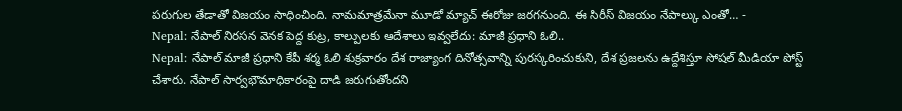పరుగుల తేడాతో విజయం సాధించింది. నామమాత్రమేనా మూడో మ్యాచ్ ఈరోజు జరగనుంది. ఈ సిరీస్ విజయం నేపాల్కు ఎంతో… -
Nepal: నేపాల్ నిరసన వెనక పెద్ద కుట్ర, కాల్పులకు ఆదేశాలు ఇవ్వలేదు: మాజీ ప్రధాని ఓలి..
Nepal: నేపాల్ మాజీ ప్రధాని కేపీ శర్మ ఓలి శుక్రవారం దేశ రాజ్యాంగ దినోత్సవాన్ని పురస్కరించుకుని, దేశ ప్రజలను ఉద్దేశిస్తూ సోషల్ మీడియా పోస్ట్ చేశారు. నేపాల్ సార్వభౌమాధికారంపై దాడి జరుగుతోందని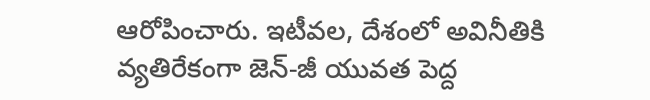ఆరోపించారు. ఇటీవల, దేశంలో అవినీతికి వ్యతిరేకంగా జెన్-జీ యువత పెద్ద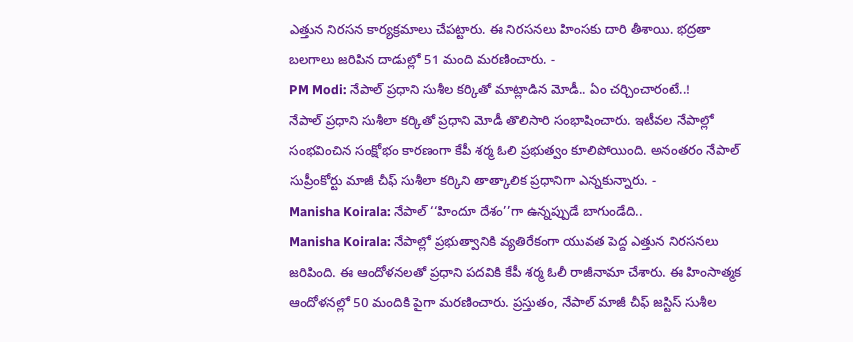ఎత్తున నిరసన కార్యక్రమాలు చేపట్టారు. ఈ నిరసనలు హింసకు దారి తీశాయి. భద్రతా బలగాలు జరిపిన దాడుల్లో 51 మంది మరణించారు. -
PM Modi: నేపాల్ ప్రధాని సుశీల కర్కితో మాట్లాడిన మోడీ.. ఏం చర్చించారంటే..!
నేపాల్ ప్రధాని సుశీలా కర్కితో ప్రధాని మోడీ తొలిసారి సంభాషించారు. ఇటీవల నేపాల్లో సంభవించిన సంక్షోభం కారణంగా కేపీ శర్మ ఓలి ప్రభుత్వం కూలిపోయింది. అనంతరం నేపాల్ సుప్రీంకోర్టు మాజీ చీఫ్ సుశీలా కర్కిని తాత్కాలిక ప్రధానిగా ఎన్నకున్నారు. -
Manisha Koirala: నేపాల్ ‘‘హిందూ దేశం’’గా ఉన్నప్పుడే బాగుండేది..
Manisha Koirala: నేపాల్లో ప్రభుత్వానికి వ్యతిరేకంగా యువత పెద్ద ఎత్తున నిరసనలు జరిపింది. ఈ ఆందోళనలతో ప్రధాని పదవికి కేపీ శర్మ ఓలీ రాజీనామా చేశారు. ఈ హింసాత్మక ఆందోళనల్లో 50 మందికి పైగా మరణించారు. ప్రస్తుతం, నేపాల్ మాజీ చీఫ్ జస్టిస్ సుశీల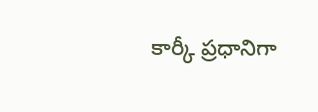కార్కీ ప్రధానిగా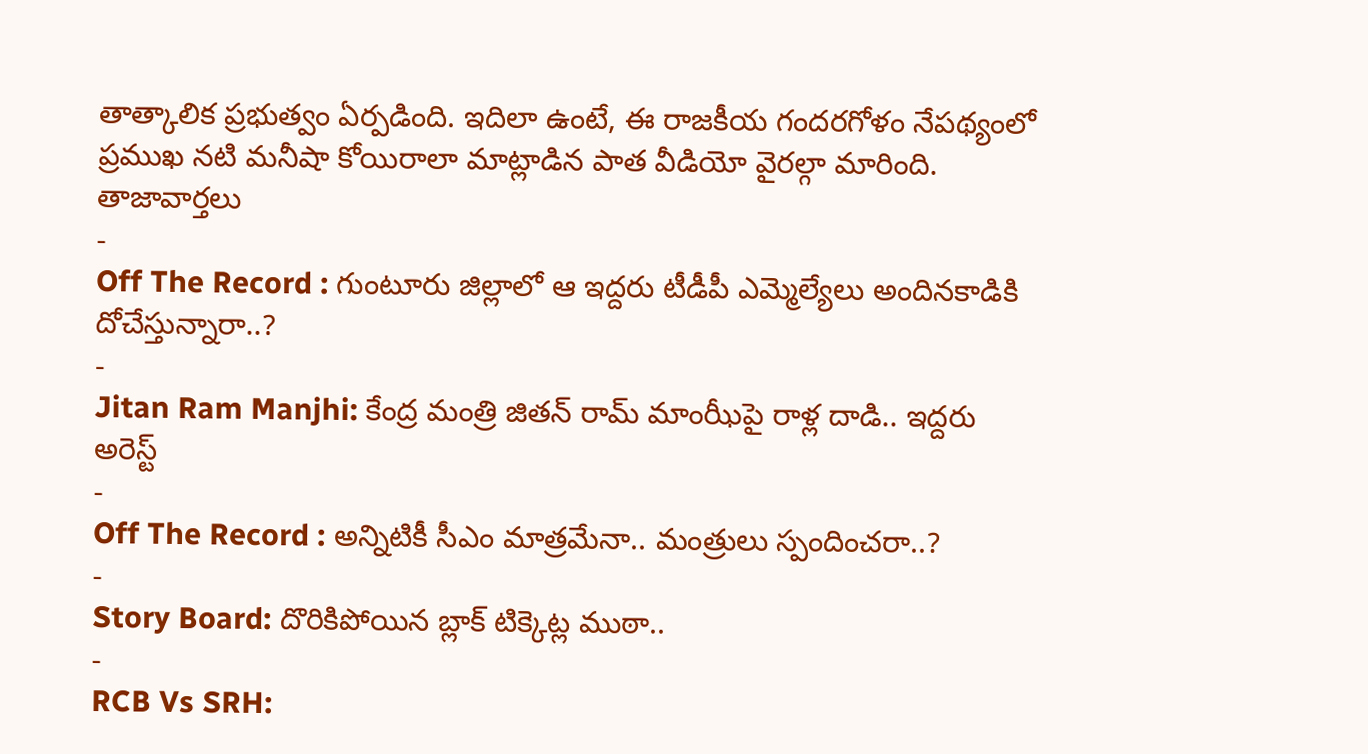తాత్కాలిక ప్రభుత్వం ఏర్పడింది. ఇదిలా ఉంటే, ఈ రాజకీయ గందరగోళం నేపథ్యంలో ప్రముఖ నటి మనీషా కోయిరాలా మాట్లాడిన పాత వీడియో వైరల్గా మారింది.
తాజావార్తలు
-
Off The Record : గుంటూరు జిల్లాలో ఆ ఇద్దరు టీడీపీ ఎమ్మెల్యేలు అందినకాడికి దోచేస్తున్నారా..?
-
Jitan Ram Manjhi: కేంద్ర మంత్రి జితన్ రామ్ మాంఝీపై రాళ్ల దాడి.. ఇద్దరు అరెస్ట్
-
Off The Record : అన్నిటికీ సీఎం మాత్రమేనా.. మంత్రులు స్పందించరా..?
-
Story Board: దొరికిపోయిన బ్లాక్ టిక్కెట్ల ముఠా..
-
RCB Vs SRH: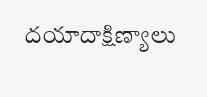దయాదాక్షిణ్యాలు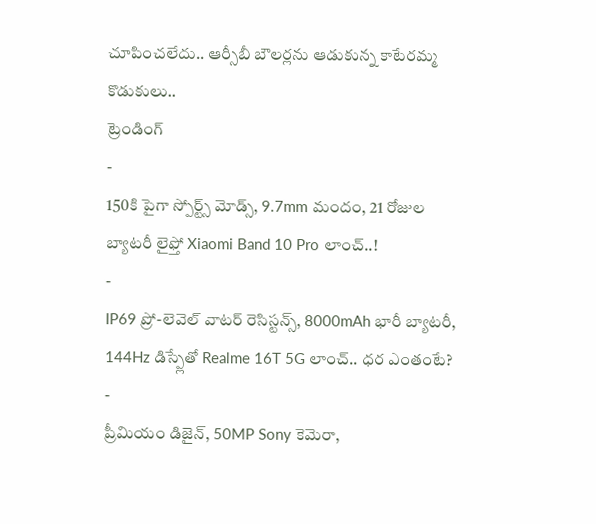చూపించలేదు.. ఆర్సీబీ బౌలర్లను ఆడుకున్న కాటేరమ్మ కొడుకులు..
ట్రెండింగ్
-
150కి పైగా స్పోర్ట్స్ మోడ్స్, 9.7mm మందం, 21 రోజుల బ్యాటరీ లైఫ్తో Xiaomi Band 10 Pro లాంచ్..!
-
IP69 ప్రో-లెవెల్ వాటర్ రెసిస్టన్స్, 8000mAh భారీ బ్యాటరీ, 144Hz డిస్ప్లేతో Realme 16T 5G లాంచ్.. ధర ఎంతంటే?
-
ప్రీమియం డిజైన్, 50MP Sony కెమెరా,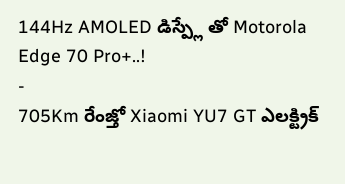144Hz AMOLED డిస్ప్లే తో Motorola Edge 70 Pro+..!
-
705Km రేంజ్తో Xiaomi YU7 GT ఎలక్ట్రిక్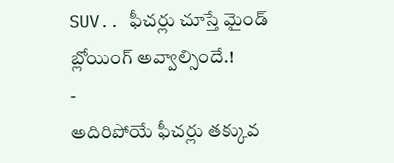SUV.. ఫీచర్లు చూస్తే మైండ్ బ్లోయింగ్ అవ్వాల్సిందే.!
-
అదిరిపోయే ఫీచర్లు తక్కువ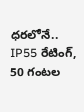ధరలోనే.. IP55 రేటింగ్, 50 గంటల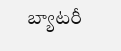బ్యాటరీ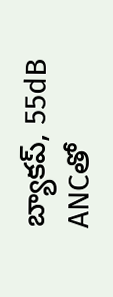బ్యాకప్, 55dB ANCతో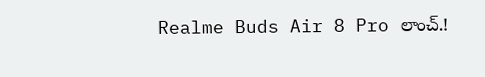Realme Buds Air 8 Pro లాంచ్.!